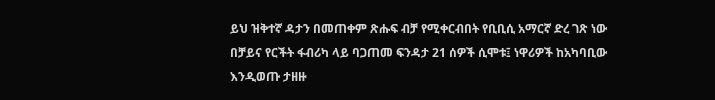ይህ ዝቅተኛ ዳታን በመጠቀም ጽሑፍ ብቻ የሚቀርብበት የቢቢሲ አማርኛ ድረ ገጽ ነው
በቻይና የርችት ፋብሪካ ላይ ባጋጠመ ፍንዳታ 21 ሰዎች ሲሞቱ፤ ነዋሪዎች ከአካባቢው እንዲወጡ ታዘዙ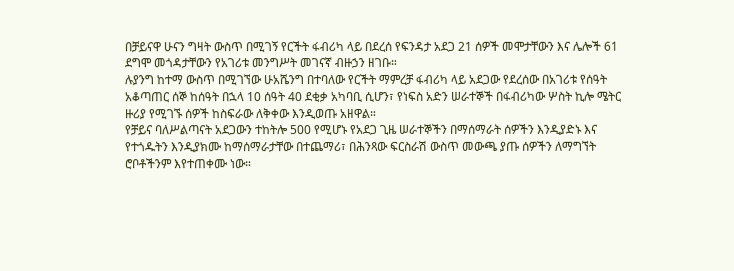በቻይናዋ ሁናን ግዛት ውስጥ በሚገኝ የርችት ፋብሪካ ላይ በደረሰ የፍንዳታ አደጋ 21 ሰዎች መሞታቸውን እና ሌሎች 61 ደግሞ መጎዳታቸውን የአገሪቱ መንግሥት መገናኛ ብዙኃን ዘገቡ።
ሉያንግ ከተማ ውስጥ በሚገኘው ሁአሼንግ በተባለው የርችት ማምረቻ ፋብሪካ ላይ አደጋው የደረሰው በአገሪቱ የሰዓት አቆጣጠር ሰኞ ከሰዓት በኋላ 10 ሰዓት 40 ደቂቃ አካባቢ ሲሆን፣ የነፍስ አድን ሠራተኞች በፋብሪካው ሦስት ኪሎ ሜትር ዙሪያ የሚገኙ ሰዎች ከስፍራው ለቅቀው እንዲወጡ አዘዋል።
የቻይና ባለሥልጣናት አደጋውን ተከትሎ 500 የሚሆኑ የአደጋ ጊዜ ሠራተኞችን በማሰማራት ሰዎችን እንዲያድኑ እና የተጎዱትን እንዲያክሙ ከማሰማራታቸው በተጨማሪ፣ በሕንጻው ፍርስራሽ ውስጥ መውጫ ያጡ ሰዎችን ለማግኘት ሮቦቶችንም እየተጠቀሙ ነው።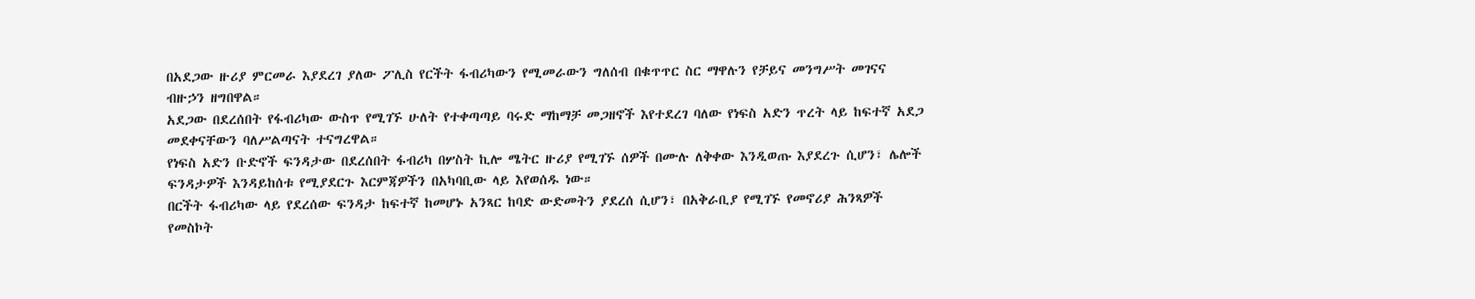በአደጋው ዙሪያ ምርመራ እያደረገ ያለው ፖሊስ የርችት ፋብሪካውን የሚመራውን ግለሰብ በቁጥጥር ስር ማዋሉን የቻይና መንግሥት መገናና ብዙኃን ዘግበዋል።
አደጋው በደረሰበት የፋብሪካው ውስጥ የሚገኙ ሁለት የተቀጣጣይ ባሩድ ማከማቻ መጋዘኖች እየተደረገ ባለው የነፍስ አድን ጥረት ላይ ከፍተኛ አደጋ መደቀናቸውን ባለሥልጣናት ተናግረዋል።
የነፍስ አድን ቡድኖች ፍንዳታው በደረሰበት ፋብሪካ በሦስት ኪሎ ሜትር ዙሪያ የሚገኙ ሰዎች በሙሉ ለቅቀው እንዲወጡ እያደረጉ ሲሆን፣ ሌሎች ፍንዳታዎች እንዳይከሰቱ የሚያደርጉ እርምጃዎችን በአካባቢው ላይ እየወሰዱ ነው።
በርችት ፋብሪካው ላይ የደረሰው ፍንዳታ ከፍተኛ ከመሆኑ አንጻር ከባድ ውድመትን ያደረሰ ሲሆን፣ በአቅራቢያ የሚገኙ የመኖሪያ ሕንጻዎች የመስኮት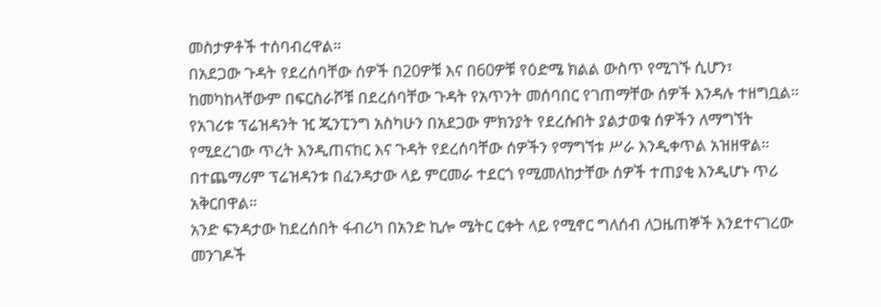መስታዎቶች ተሰባብረዋል።
በአደጋው ጉዳት የደረሰባቸው ሰዎች በ20ዎቹ እና በ60ዎቹ የዕድሜ ክልል ውስጥ የሚገኙ ሲሆን፣ ከመካከላቸውም በፍርስራሾቹ በደረሰባቸው ጉዳት የአጥንት መሰባበር የገጠማቸው ሰዎች እንዳሉ ተዘግቧል።
የአገሪቱ ፕሬዝዳንት ዢ ጂንፒንግ አስካሁን በአደጋው ምክንያት የደረሱበት ያልታወቁ ሰዎችን ለማግኘት የሚደረገው ጥረት እንዲጠናከር እና ጉዳት የደረሰባቸው ሰዎችን የማግኘቱ ሥራ እንዲቀጥል አዝዘዋል።
በተጨማሪም ፕሬዝዳንቱ በፈንዳታው ላይ ምርመራ ተደርጎ የሚመለከታቸው ሰዎች ተጠያቂ እንዲሆኑ ጥሪ አቅርበዋል።
አንድ ፍንዳታው ከደረሰበት ፋብሪካ በአንድ ኪሎ ሜትር ርቀት ላይ የሚኖር ግለሰብ ለጋዜጠኞች እንደተናገረው መንገዶች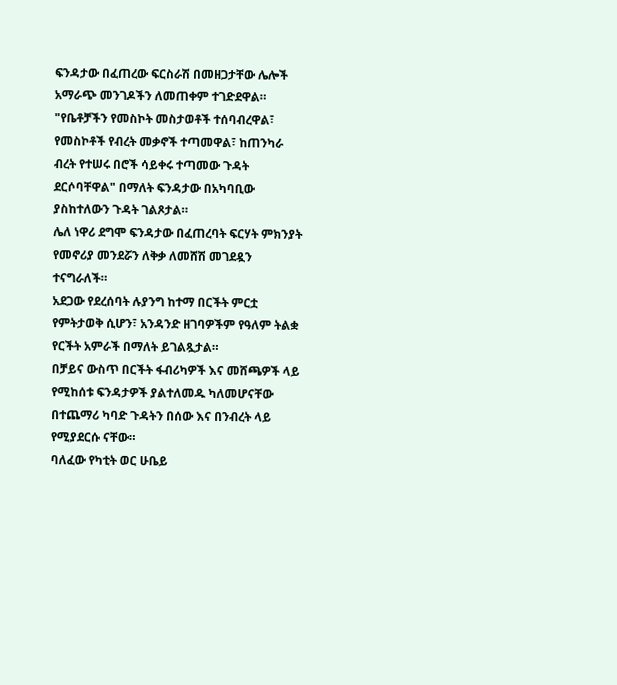ፍንዳታው በፈጠረው ፍርስራሽ በመዘጋታቸው ሌሎች አማራጭ መንገዶችን ለመጠቀም ተገድደዋል።
"የቤቶቻችን የመስኮት መስታወቶች ተሰባብረዋል፣ የመስኮቶች የብረት መቃኖች ተጣመዋል፣ ከጠንካራ ብረት የተሠሩ በሮች ሳይቀሩ ተጣመው ጉዳት ደርሶባቸዋል" በማለት ፍንዳታው በአካባቢው ያስከተለውን ጉዳት ገልጾታል።
ሌለ ነዋሪ ደግሞ ፍንዳታው በፈጠረባት ፍርሃት ምክንያት የመኖሪያ መንደሯን ለቅቃ ለመሸሽ መገደዷን ተናግራለች።
አደጋው የደረሰባት ሉያንግ ከተማ በርችት ምርቷ የምትታወቅ ሲሆን፣ አንዳንድ ዘገባዎችም የዓለም ትልቋ የርችት አምራች በማለት ይገልጿታል።
በቻይና ውስጥ በርችት ፋብሪካዎች እና መሸጫዎች ላይ የሚከሰቱ ፍንዳታዎች ያልተለመዱ ካለመሆናቸው በተጨማሪ ካባድ ጉዳትን በሰው እና በንብረት ላይ የሚያደርሱ ናቸው።
ባለፈው የካቲት ወር ሁቤይ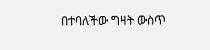በተባለችው ግዛት ውስጥ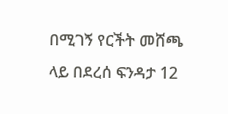በሚገኝ የርችት መሸጫ ላይ በደረሰ ፍንዳታ 12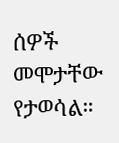ሰዎች መሞታቸው የታወሳል።